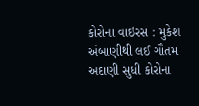કોરોના વાઇરસ : મુકેશ અંબાણીથી લઈ ગૌતમ અદાણી સુધી કોરોના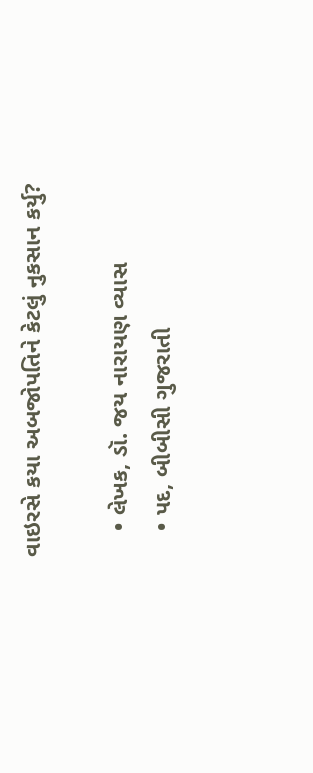વાઇરસે કયા અબજોપતિને કેટલું નુકસાન કર્યુ?

    • લેખક, ડૉ. જય નારાયણ વ્યાસ
    • પદ, બીબીસી ગુજરાતી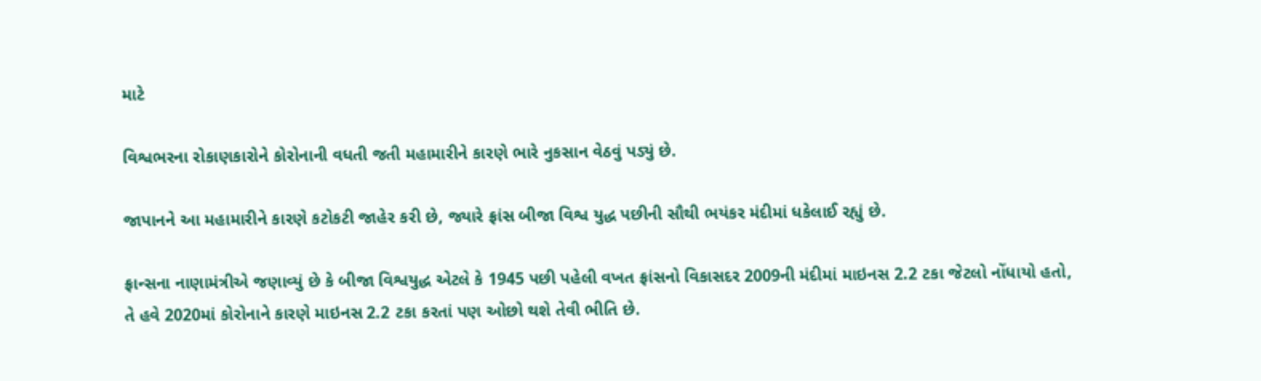માટે

વિશ્વભરના રોકાણકારોને કોરોનાની વધતી જતી મહામારીને કારણે ભારે નુકસાન વેઠવું પડ્યું છે.

જાપાનને આ મહામારીને કારણે કટોકટી જાહેર કરી છે, જ્યારે ફ્રાંસ બીજા વિશ્વ યુદ્ધ પછીની સૌથી ભયંકર મંદીમાં ધકેલાઈ રહ્યું છે.

ફ્રાન્સના નાણામંત્રીએ જણાવ્યું છે કે બીજા વિશ્વયુદ્ધ એટલે કે 1945 પછી પહેલી વખત ફ્રાંસનો વિકાસદર 2009ની મંદીમાં માઇનસ 2.2 ટકા જેટલો નોંધાયો હતો, તે હવે 2020માં કોરોનાને કારણે માઇનસ 2.2 ટકા કરતાં પણ ઓછો થશે તેવી ભીતિ છે.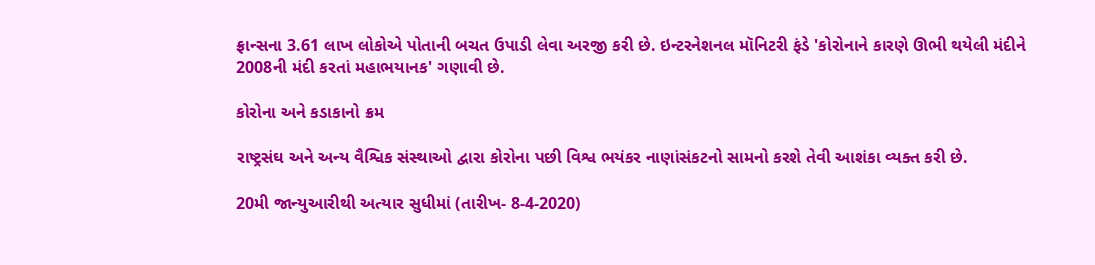ફ્રાન્સના 3.61 લાખ લોકોએ પોતાની બચત ઉપાડી લેવા અરજી કરી છે. ઇન્ટરનેશનલ મૉનિટરી ફંડે 'કોરોનાને કારણે ઊભી થયેલી મંદીને 2008ની મંદી કરતાં મહાભયાનક' ગણાવી છે.

કોરોના અને કડાકાનો ક્રમ

રાષ્ટ્રસંઘ અને અન્ય વૈશ્વિક સંસ્થાઓ દ્વારા કોરોના પછી વિશ્વ ભયંકર નાણાંસંકટનો સામનો કરશે તેવી આશંકા વ્યક્ત કરી છે.

20મી જાન્યુઆરીથી અત્યાર સુધીમાં (તારીખ- 8-4-2020)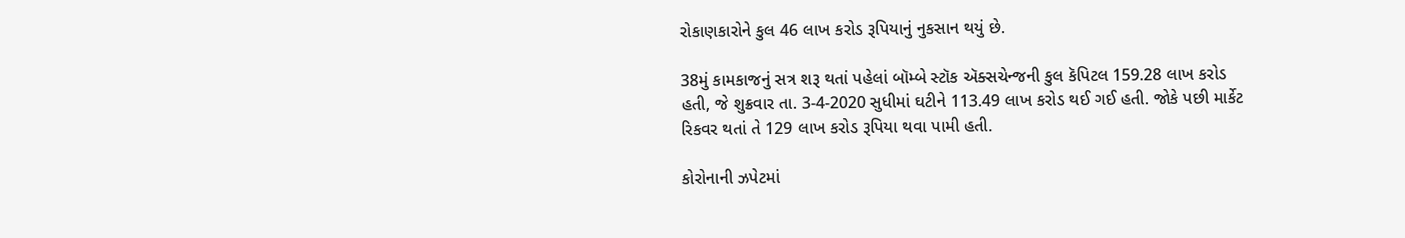રોકાણકારોને કુલ 46 લાખ કરોડ રૂપિયાનું નુકસાન થયું છે.

38મું કામકાજનું સત્ર શરૂ થતાં પહેલાં બૉમ્બે સ્ટૉક ઍક્સચેન્જની કુલ કૅપિટલ 159.28 લાખ કરોડ હતી, જે શુક્રવાર તા. 3-4-2020 સુધીમાં ઘટીને 113.49 લાખ કરોડ થઈ ગઈ હતી. જોકે પછી માર્કેટ રિકવર થતાં તે 129 લાખ કરોડ રૂપિયા થવા પામી હતી.

કોરોનાની ઝપેટમાં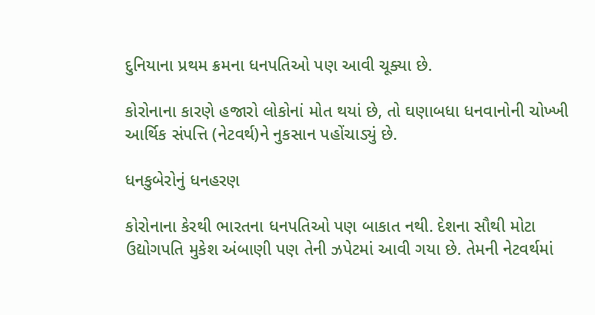દુનિયાના પ્રથમ ક્રમના ધનપતિઓ પણ આવી ચૂક્યા છે.

કોરોનાના કારણે હજારો લોકોનાં મોત થયાં છે, તો ઘણાબધા ધનવાનોની ચોખ્ખી આર્થિક સંપત્તિ (નેટવર્થ)ને નુકસાન પહોંચાડ્યું છે.

ધનકુબેરોનું ધનહરણ

કોરોનાના કેરથી ભારતના ધનપતિઓ પણ બાકાત નથી. દેશના સૌથી મોટા ઉદ્યોગપતિ મુકેશ અંબાણી પણ તેની ઝપેટમાં આવી ગયા છે. તેમની નેટવર્થમાં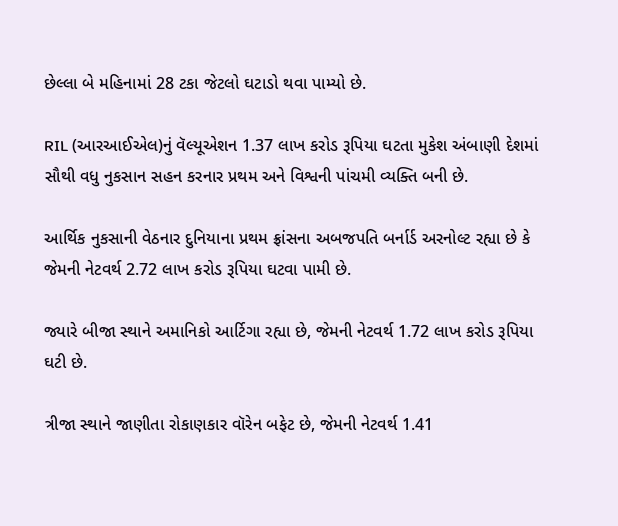છેલ્લા બે મહિનામાં 28 ટકા જેટલો ઘટાડો થવા પામ્યો છે.

RIL (આરઆઈએલ)નું વૅલ્યૂએશન 1.37 લાખ કરોડ રૂપિયા ઘટતા મુકેશ અંબાણી દેશમાં સૌથી વધુ નુકસાન સહન કરનાર પ્રથમ અને વિશ્વની પાંચમી વ્યક્તિ બની છે.

આર્થિક નુકસાની વેઠનાર દુનિયાના પ્રથમ ફ્રાંસના અબજપતિ બર્નાર્ડ અરનોલ્ટ રહ્યા છે કે જેમની નેટવર્થ 2.72 લાખ કરોડ રૂપિયા ઘટવા પામી છે.

જ્યારે બીજા સ્થાને અમાનિકો આર્ટિગા રહ્યા છે, જેમની નેટવર્થ 1.72 લાખ કરોડ રૂપિયા ઘટી છે.

ત્રીજા સ્થાને જાણીતા રોકાણકાર વૉરેન બફેટ છે, જેમની નેટવર્થ 1.41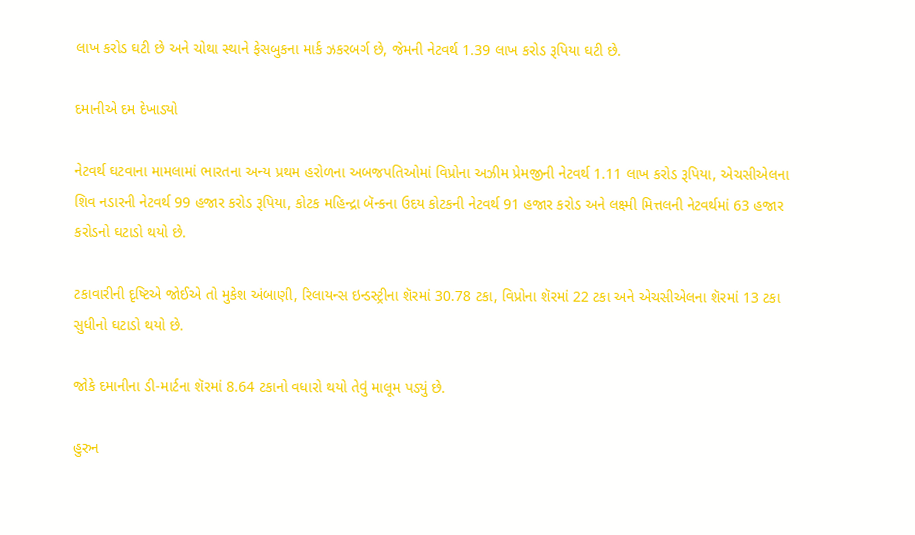લાખ કરોડ ઘટી છે અને ચોથા સ્થાને ફેસબુકના માર્ક ઝકરબર્ગ છે, જેમની નેટવર્થ 1.39 લાખ કરોડ રૂપિયા ઘટી છે.

દમાનીએ દમ દેખાડ્યો

નેટવર્થ ઘટવાના મામલામાં ભારતના અન્ય પ્રથમ હરોળના અબજપતિઓમાં વિપ્રોના અઝીમ પ્રેમજીની નેટવર્થ 1.11 લાખ કરોડ રૂપિયા, એચસીએલના શિવ નડારની નેટવર્થ 99 હજાર કરોડ રૂપિયા, કોટક મહિન્દ્રા બૅન્કના ઉદય કોટકની નેટવર્થ 91 હજાર કરોડ અને લક્ષ્મી મિત્તલની નેટવર્થમાં 63 હજાર કરોડનો ઘટાડો થયો છે.

ટકાવારીની દૃષ્ટિએ જોઈએ તો મુકેશ અંબાણી, રિલાયન્સ ઇન્ડસ્ટ્રીના શૅરમાં 30.78 ટકા, વિપ્રોના શૅરમાં 22 ટકા અને એચસીએલના શૅરમાં 13 ટકા સુધીનો ઘટાડો થયો છે.

જોકે દમાનીના ડી-માર્ટના શૅરમાં 8.64 ટકાનો વધારો થયો તેવું માલૂમ પડ્યું છે.

હુરુન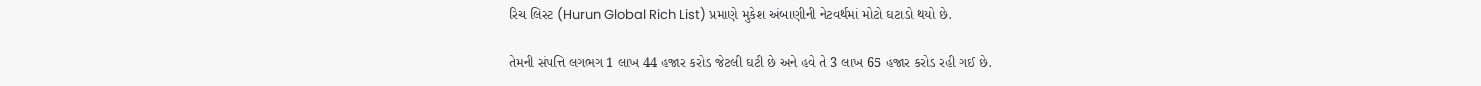રિચ લિસ્ટ (Hurun Global Rich List) પ્રમાણે મુકેશ અંબાણીની નેટવર્થમાં મોટો ઘટાડો થયો છે.

તેમની સંપત્તિ લગભગ 1 લાખ 44 હજાર કરોડ જેટલી ઘટી છે અને હવે તે 3 લાખ 65 હજાર કરોડ રહી ગઈ છે.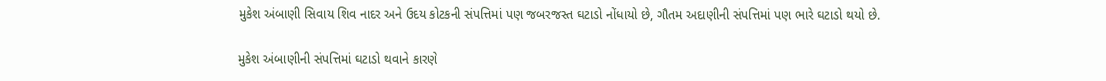મુકેશ અંબાણી સિવાય શિવ નાદર અને ઉદય કોટકની સંપત્તિમાં પણ જબરજસ્ત ઘટાડો નોંધાયો છે, ગૌતમ અદાણીની સંપત્તિમાં પણ ભારે ઘટાડો થયો છે.

મુકેશ અંબાણીની સંપત્તિમાં ઘટાડો થવાને કારણે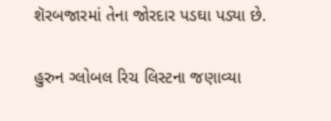શૅરબજારમાં તેના જોરદાર પડઘા પડ્યા છે.

હુરુન ગ્લોબલ રિચ લિસ્ટના જણાવ્યા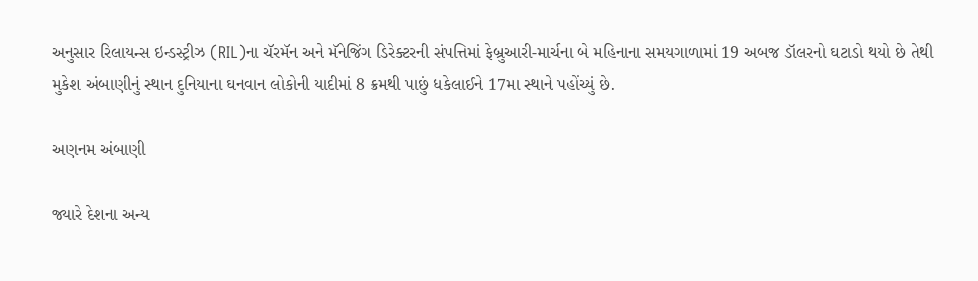અનુસાર રિલાયન્સ ઇન્ડસ્ટ્રીઝ (RIL)ના ચૅરમૅન અને મૅનેજિંગ ડિરેક્ટરની સંપત્તિમાં ફેબ્રુઆરી-માર્ચના બે મહિનાના સમયગાળામાં 19 અબજ ડૉલરનો ઘટાડો થયો છે તેથી મુકેશ અંબાણીનું સ્થાન દુનિયાના ઘનવાન લોકોની યાદીમાં 8 ક્રમથી પાછું ધકેલાઈને 17મા સ્થાને પહોંચ્યું છે.

અણનમ અંબાણી

જ્યારે દેશના અન્ય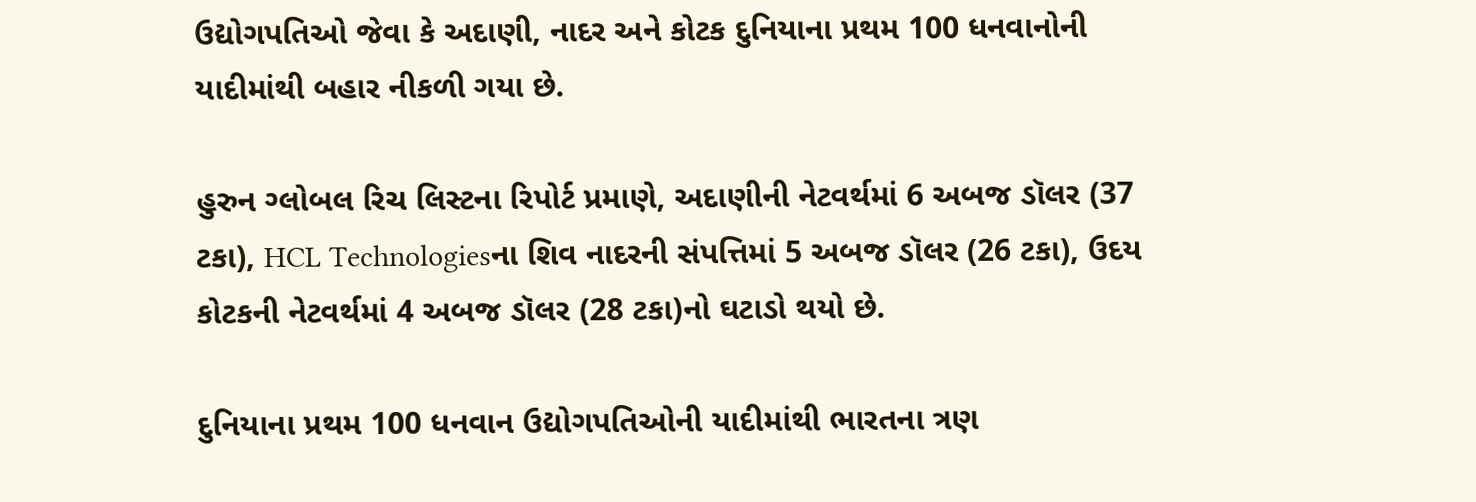ઉદ્યોગપતિઓ જેવા કે અદાણી, નાદર અને કોટક દુનિયાના પ્રથમ 100 ધનવાનોની યાદીમાંથી બહાર નીકળી ગયા છે.

હુરુન ગ્લોબલ રિચ લિસ્ટના રિપોર્ટ પ્રમાણે, અદાણીની નેટવર્થમાં 6 અબજ ડૉલર (37 ટકા), HCL Technologiesના શિવ નાદરની સંપત્તિમાં 5 અબજ ડૉલર (26 ટકા), ઉદય કોટકની નેટવર્થમાં 4 અબજ ડૉલર (28 ટકા)નો ઘટાડો થયો છે.

દુનિયાના પ્રથમ 100 ધનવાન ઉદ્યોગપતિઓની યાદીમાંથી ભારતના ત્રણ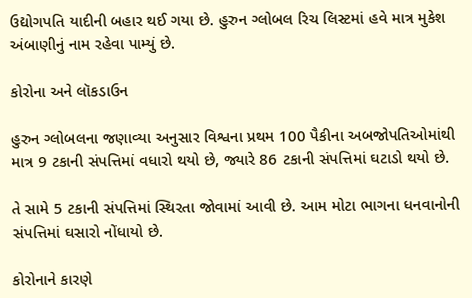ઉદ્યોગપતિ યાદીની બહાર થઈ ગયા છે. હુરુન ગ્લોબલ રિચ લિસ્ટમાં હવે માત્ર મુકેશ અંબાણીનું નામ રહેવા પામ્યું છે.

કોરોના અને લૉકડાઉન

હુરુન ગ્લોબલના જણાવ્યા અનુસાર વિશ્વના પ્રથમ 100 પૈકીના અબજોપતિઓમાંથી માત્ર 9 ટકાની સંપત્તિમાં વધારો થયો છે, જ્યારે 86 ટકાની સંપત્તિમાં ઘટાડો થયો છે.

તે સામે 5 ટકાની સંપત્તિમાં સ્થિરતા જોવામાં આવી છે. આમ મોટા ભાગના ધનવાનોની સંપત્તિમાં ઘસારો નોંધાયો છે.

કોરોનાને કારણે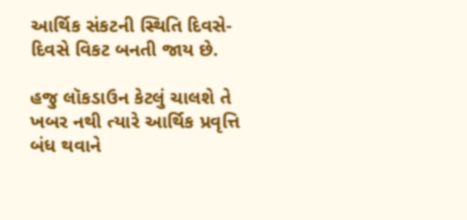આર્થિક સંકટની સ્થિતિ દિવસે-દિવસે વિકટ બનતી જાય છે.

હજુ લૉકડાઉન કેટલું ચાલશે તે ખબર નથી ત્યારે આર્થિક પ્રવૃત્તિ બંધ થવાને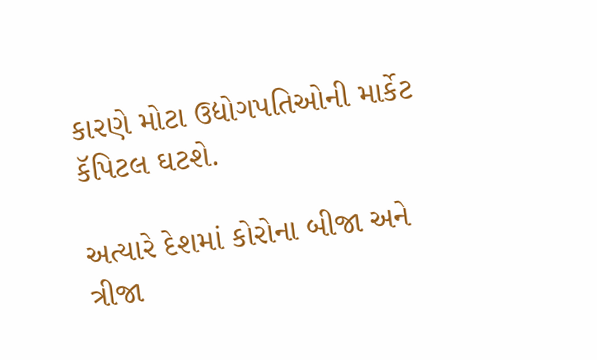કારણે મોટા ઉદ્યોગપતિઓની માર્કેટ કૅપિટલ ઘટશે.

અત્યારે દેશમાં કોરોના બીજા અને ત્રીજા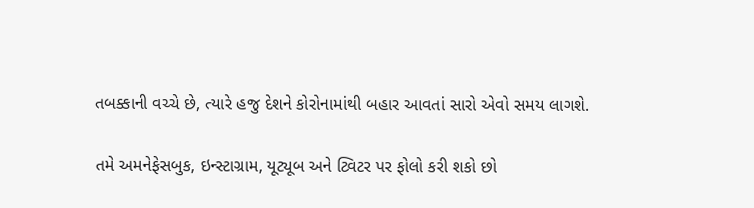તબક્કાની વચ્ચે છે, ત્યારે હજુ દેશને કોરોનામાંથી બહાર આવતાં સારો એવો સમય લાગશે.

તમે અમનેફેસબુક, ઇન્સ્ટાગ્રામ, યૂટ્યૂબ અને ટ્વિટર પર ફોલો કરી શકો છો